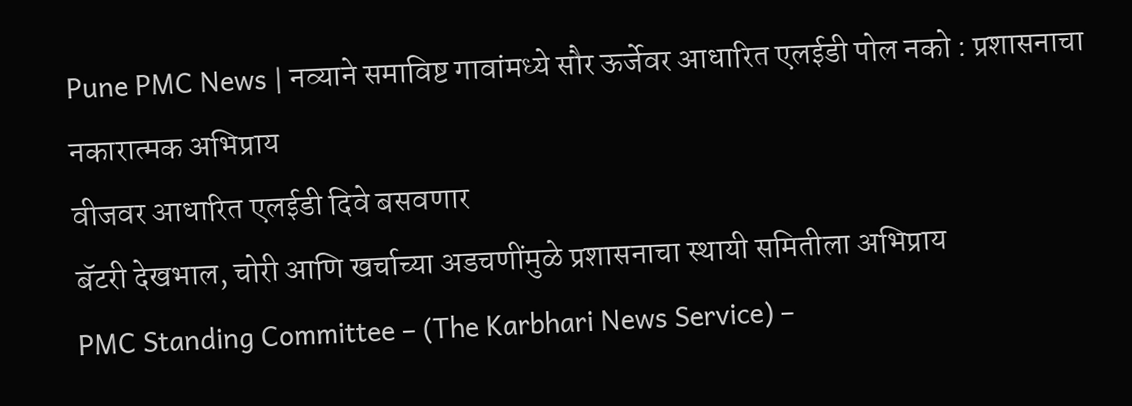Pune PMC News | नव्याने समाविष्ट गावांमध्ये सौर ऊर्जेवर आधारित एलईडी पोल नको : प्रशासनाचा नकारात्मक अभिप्राय
वीजवर आधारित एलईडी दिवे बसवणार
बॅटरी देखभाल, चोरी आणि खर्चाच्या अडचणींमुळे प्रशासनाचा स्थायी समितीला अभिप्राय
PMC Standing Committee – (The Karbhari News Service) –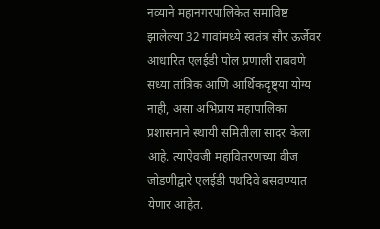नव्याने महानगरपालिकेत समाविष्ट झालेल्या 32 गावांमध्ये स्वतंत्र सौर ऊर्जेवर आधारित एलईडी पोल प्रणाली राबवणे सध्या तांत्रिक आणि आर्थिकदृष्ट्या योग्य नाही, असा अभिप्राय महापालिका प्रशासनाने स्थायी समितीला सादर केला आहे. त्याऐवजी महावितरणच्या वीज जोडणीद्वारे एलईडी पथदिवे बसवण्यात येणार आहेत.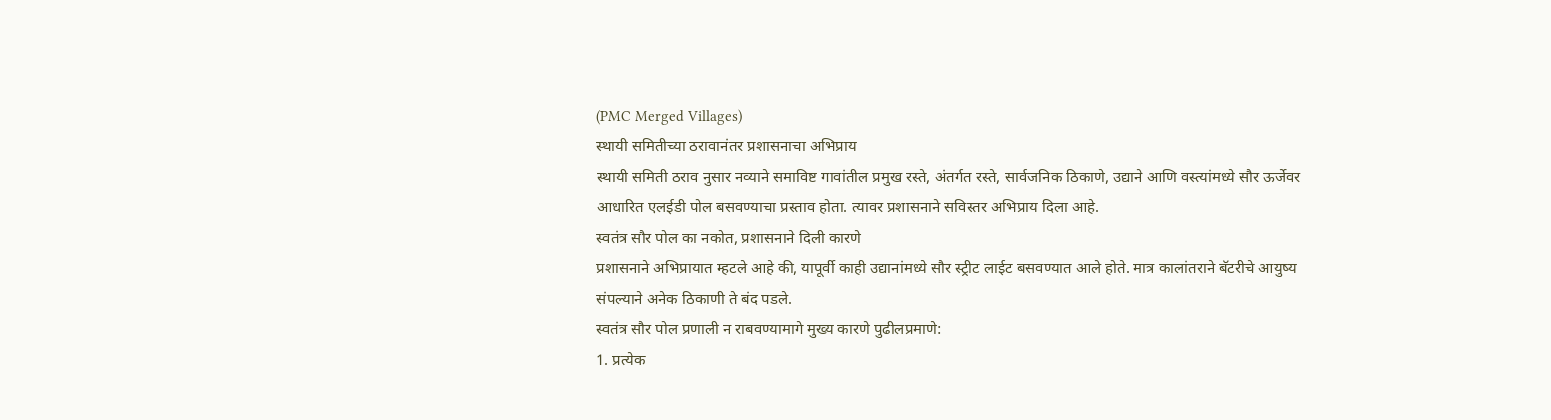(PMC Merged Villages)
स्थायी समितीच्या ठरावानंतर प्रशासनाचा अभिप्राय
स्थायी समिती ठराव नुसार नव्याने समाविष्ट गावांतील प्रमुख रस्ते, अंतर्गत रस्ते, सार्वजनिक ठिकाणे, उद्याने आणि वस्त्यांमध्ये सौर ऊर्जेवर आधारित एलईडी पोल बसवण्याचा प्रस्ताव होता. त्यावर प्रशासनाने सविस्तर अभिप्राय दिला आहे.
स्वतंत्र सौर पोल का नकोत, प्रशासनाने दिली कारणे
प्रशासनाने अभिप्रायात म्हटले आहे की, यापूर्वी काही उद्यानांमध्ये सौर स्ट्रीट लाईट बसवण्यात आले होते. मात्र कालांतराने बॅटरीचे आयुष्य संपल्याने अनेक ठिकाणी ते बंद पडले.
स्वतंत्र सौर पोल प्रणाली न राबवण्यामागे मुख्य कारणे पुढीलप्रमाणे:
1. प्रत्येक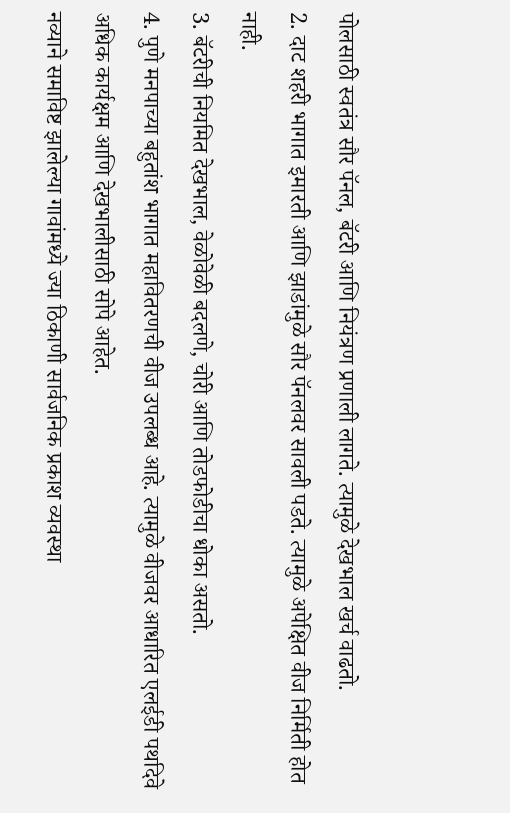पोलसाठी स्वतंत्र सौर पॅनल, बॅटरी आणि नियंत्रण प्रणाली लागते. त्यामुळे देखभाल खर्च वाढतो.
2. दाट शहरी भागात इमारती आणि झाडांमुळे सौर पॅनलवर सावली पडते. त्यामुळे अपेक्षित वीज निर्मिती होत नाही.
3. बॅटरीची नियमित देखभाल, वेळोवेळी बदलणे, चोरी आणि तोडफोडीचा धोका असतो.
4. पुणे मनपाच्या बहुतांश भागात महावितरणची वीज उपलब्ध आहे. त्यामुळे वीजवर आधारित एलईडी पथदिवे अधिक कार्यक्षम आणि देखभालीसाठी सोपे आहेत.
नव्याने समाविष्ट झालेल्या गावांमध्ये ज्या ठिकाणी सार्वजनिक प्रकाश व्यवस्था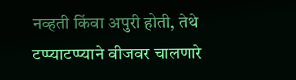नव्हती किंवा अपुरी होती, तेथे टप्प्याटप्प्याने वीजवर चालणारे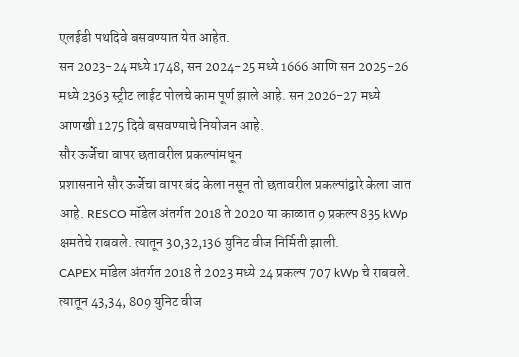एलईडी पथदिवे बसवण्यात येत आहेत.
सन 2023-24 मध्ये 1748, सन 2024-25 मध्ये 1666 आणि सन 2025-26 मध्ये 2363 स्ट्रीट लाईट पोलचे काम पूर्ण झाले आहे. सन 2026-27 मध्ये आणखी 1275 दिवे बसवण्याचे नियोजन आहे.
सौर ऊर्जेचा वापर छतावरील प्रकल्पांमधून
प्रशासनाने सौर ऊर्जेचा वापर बंद केला नसून तो छतावरील प्रकल्पांद्वारे केला जात आहे. RESCO मॉडेल अंतर्गत 2018 ते 2020 या काळात 9 प्रकल्प 835 kWp क्षमतेचे राबवले. त्यातून 30,32,136 युनिट वीज निर्मिती झाली.
CAPEX मॉडेल अंतर्गत 2018 ते 2023 मध्ये 24 प्रकल्प 707 kWp चे राबवले. त्यातून 43,34, 809 युनिट वीज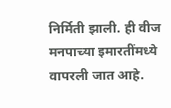निर्मिती झाली. ही वीज मनपाच्या इमारतींमध्ये वापरली जात आहे.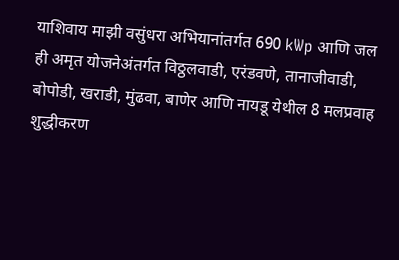याशिवाय माझी वसुंधरा अभियानांतर्गत 690 kWp आणि जल ही अमृत योजनेअंतर्गत विठ्ठलवाडी, एरंडवणे, तानाजीवाडी, बोपोडी, खराडी, मुंढवा, बाणेर आणि नायडू येथील 8 मलप्रवाह शुद्धीकरण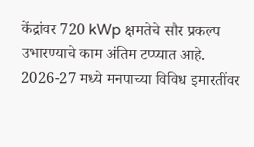केंद्रांवर 720 kWp क्षमतेचे सौर प्रकल्प उभारण्याचे काम अंतिम टप्प्यात आहे.
2026-27 मध्ये मनपाच्या विविध इमारतींवर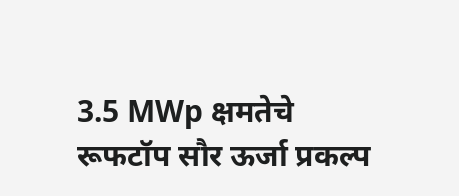3.5 MWp क्षमतेचे रूफटॉप सौर ऊर्जा प्रकल्प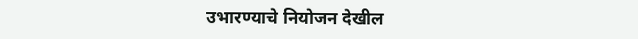उभारण्याचे नियोजन देखील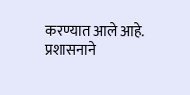करण्यात आले आहे.
प्रशासनाने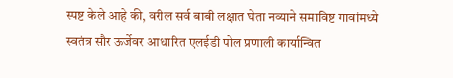स्पष्ट केले आहे की, वरील सर्व बाबी लक्षात घेता नव्याने समाविष्ट गावांमध्ये स्वतंत्र सौर ऊर्जेवर आधारित एलईडी पोल प्रणाली कार्यान्वित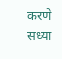करणे सध्या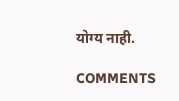योग्य नाही.

COMMENTS